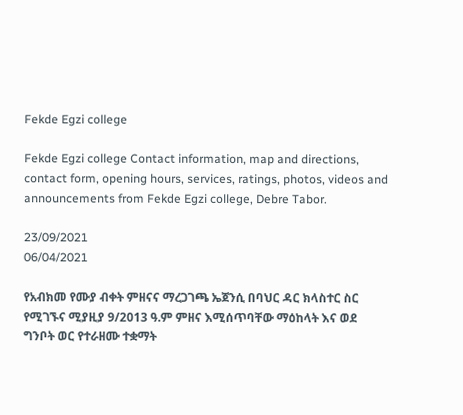Fekde Egzi college

Fekde Egzi college Contact information, map and directions, contact form, opening hours, services, ratings, photos, videos and announcements from Fekde Egzi college, Debre Tabor.

23/09/2021
06/04/2021

የአብክመ የሙያ ብቀት ምዘናና ማረጋገጫ ኤጀንሲ በባህር ዳር ክላስተር ስር የሚገኙና ሚያዚያ 9/2013 ዓ.ም ምዘና እሚሰጥባቸው ማዕከላት እና ወደ ግንቦት ወር የተራዘሙ ተቋማት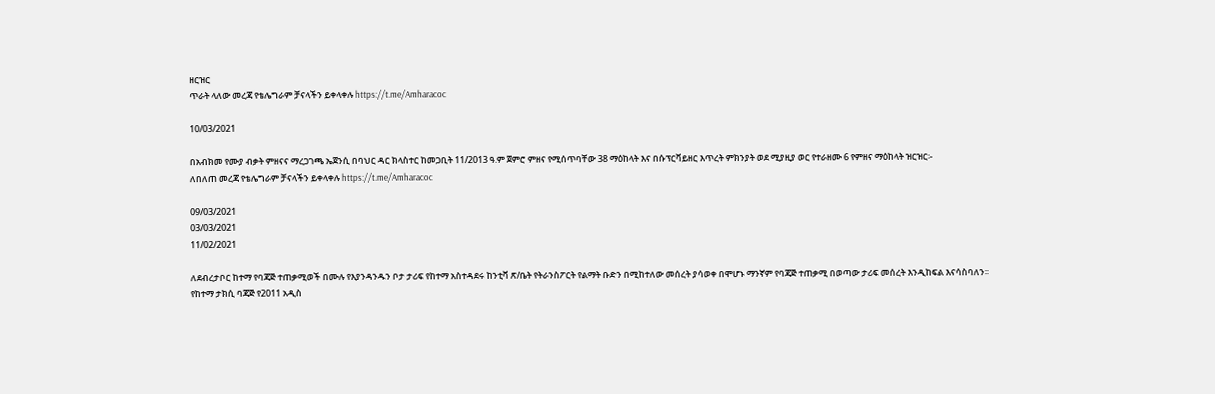ዘርዝር
ጥራት ላለው መረጃ የቴሌግራም ቻናላችን ይቀላቀሉ https://t.me/Amharacoc

10/03/2021

በአብክመ የሙያ ብቃት ምዘናና ማረጋገጫ ኤጀንሲ በባህር ዳር ክላስተር ከመጋቢት 11/2013 ዓ.ም ጀምሮ ምዘና የሚሰጥባቸው 38 ማዕከላት እና በሱፕርቫይዘር እጥረት ምክንያት ወደ ሚያዚያ ወር የተራዘሙ 6 የምዘና ማዕከላት ዝርዝር፡-
ለበለጠ መረጃ የቴሌግራም ቻናላችን ይቀላቀሉ https://t.me/Amharacoc

09/03/2021
03/03/2021
11/02/2021

ለደብረታቦር ከተማ የባጃጅ ተጠቃሚወች በሙሉ የእያንዳንዱን ቦታ ታሪፍ የከተማ አስተዳደሩ ከንቲቫ ጽ/ቤት የትራንስፖርት የልማት ቡድን በሚከተለው መሰረት ያሳወቀ በሞሆኑ ማንኛም የባጃጅ ተጠቃሚ በወጣው ታሪፍ መሰረት እንዲከፍል እናሳስባለን፡፡
የከተማ ታክሲ ባጃጅ የ2011 አዲስ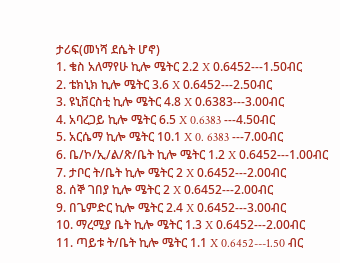ታሪፍ(መነሻ ደሴት ሆኖ)
1. ቄስ አለማየሁ ኪሎ ሜትር 2.2 X 0.6452---1.50ብር
2. ቴክኒክ ኪሎ ሜትር 3.6 X 0.6452---2.50ብር
3. ዩኒቨርስቲ ኪሎ ሜትር 4.8 X 0.6383---3.00ብር
4. አባረጋይ ኪሎ ሜትር 6.5 X 0.6383 ---4.50ብር
5. አርሴማ ኪሎ ሜትር 10.1 X 0. 6383 ---7.00ብር
6. ቤ/ኮ/ኢ/ል/ጽ/ቤት ኪሎ ሜትር 1.2 X 0.6452---1.00ብር
7. ታቦር ት/ቤት ኪሎ ሜትር 2 X 0.6452---2.00ብር
8. ሰኞ ገበያ ኪሎ ሜትር 2 X 0.6452---2.00ብር
9. በጌምድር ኪሎ ሜትር 2.4 X 0.6452---3.00ብር
10. ማረሚያ ቤት ኪሎ ሜትር 1.3 X 0.6452---2.00ብር
11. ጣይቱ ት/ቤት ኪሎ ሜትር 1.1 X 0.6452---1.50 ብር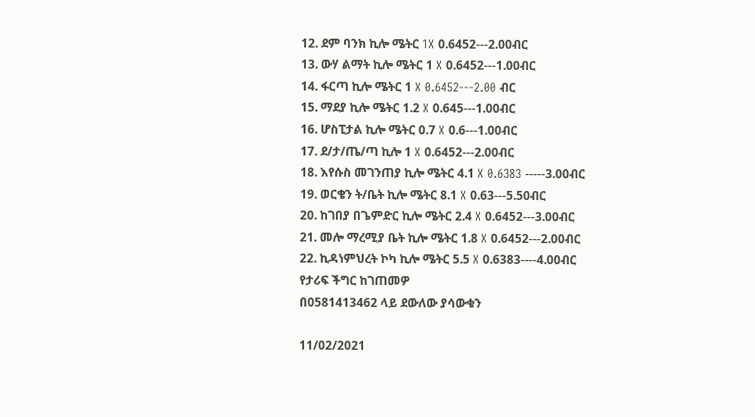12. ደም ባንክ ኪሎ ሜትር 1X 0.6452---2.00ብር
13. ውሃ ልማት ኪሎ ሜትር 1 X 0.6452---1.00ብር
14. ፋርጣ ኪሎ ሜትር 1 X 0.6452---2.00 ብር
15. ማደያ ኪሎ ሜትር 1.2 X 0.645---1.00ብር
16. ሆስፒታል ኪሎ ሜትር 0.7 X 0.6---1.00ብር
17. ደ/ታ/ጤ/ጣ ኪሎ 1 X 0.6452---2.00ብር
18. እየሱስ መገንጠያ ኪሎ ሜትር 4.1 X 0.6383 -----3.00ብር
19. ወርቄን ት/ቤት ኪሎ ሜትር 8.1 X 0.63---5.50ብር
20. ከገበያ በጌምድር ኪሎ ሜትር 2.4 X 0.6452---3.00ብር
21. መሎ ማረሚያ ቤት ኪሎ ሜትር 1.8 X 0.6452---2.00ብር
22. ኪዳነምህረት ኮካ ኪሎ ሜትር 5.5 X 0.6383----4.00ብር
የታሪፍ ችግር ከገጠመዎ
በ0581413462 ላይ ደውለው ያሳውቁን

11/02/2021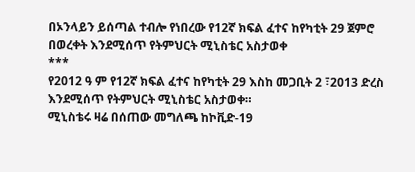በኦንላይን ይሰጣል ተብሎ የነበረው የ12ኛ ክፍል ፈተና ከየካቲት 29 ጀምሮ በወረቀት እንደሚሰጥ የትምህርት ሚኒስቴር አስታወቀ
***
የ2012 ዓ ም የ12ኛ ክፍል ፈተና ከየካቲት 29 እስከ መጋቢት 2 ፣2013 ድረስ እንደሚሰጥ የትምህርት ሚኒስቴር አስታወቀ።
ሚኒስቴሩ ዛሬ በሰጠው መግለጫ ከኮቪድ-19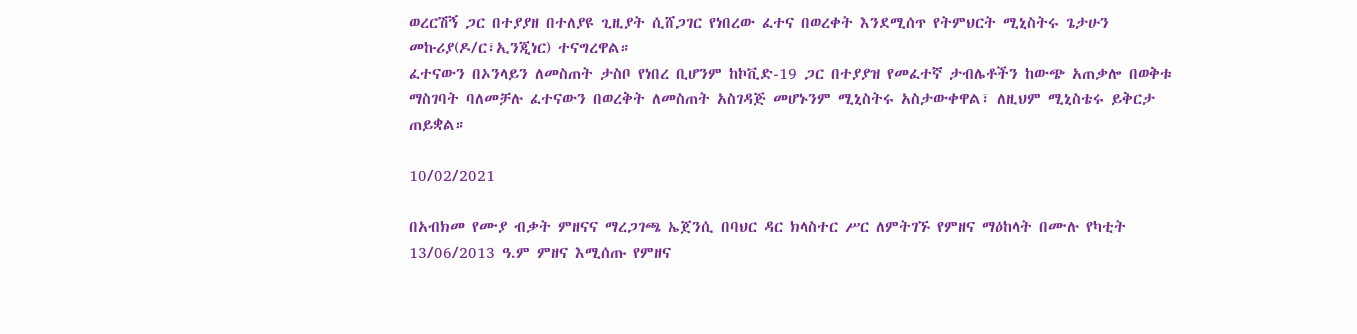ወረርሽኝ ጋር በተያያዘ በተለያዩ ጊዚያት ሲሸጋገር የነበረው ፈተና በወረቀት እንደሚሰጥ የትምህርት ሚኒስትሩ ጌታሁን መኩሪያ(ዶ/ር፣ኢንጂነር) ተናግረዋል።
ፈተናውን በኦንላይን ለመስጠት ታስቦ የነበረ ቢሆንም ከኮቪድ-19 ጋር በተያያዝ የመፈተኛ ታብሌቶችን ከውጭ አጠቃሎ በወቅቱ ማስገባት ባለመቻሉ ፈተናውን በወረቅት ለመስጠት አስገዳጅ መሆኑንም ሚኒስትሩ አስታውቀዋል፣ ለዚህም ሚኒስቴሩ ይቅርታ ጠይቋል።

10/02/2021

በአብክመ የሙያ ብቃት ምዘናና ማረጋገጫ ኤጀንሲ በባህር ዳር ክላስተር ሥር ለምትገኙ የምዘና ማዕከላት በሙሉ የካቲት 13/06/2013 ዓ.ም ምዘና እሚሰጡ የምዘና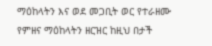ማዕከላትን እና ወደ መጋቢት ወር የተራዘሙ የምዘና ማዕከላትን ዘርዝር ከዚህ በታች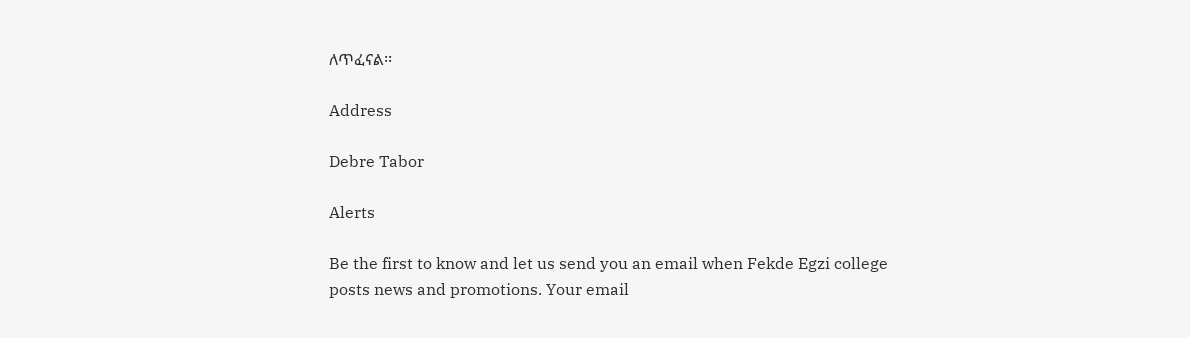ለጥፈናል፡፡

Address

Debre Tabor

Alerts

Be the first to know and let us send you an email when Fekde Egzi college posts news and promotions. Your email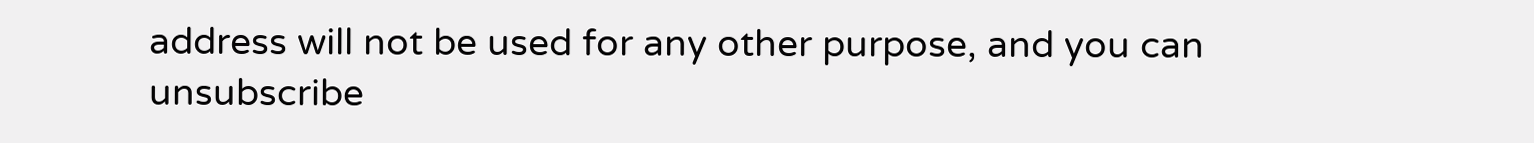address will not be used for any other purpose, and you can unsubscribe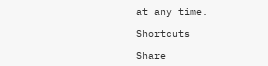at any time.

Shortcuts

Share